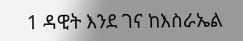1 ዳዊት እንደ ገና ከእስራኤል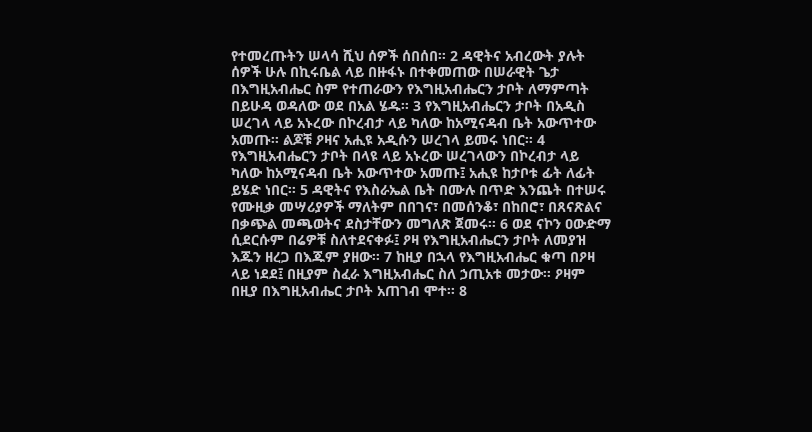የተመረጡትን ሠላሳ ሺህ ሰዎች ሰበሰበ፡፡ 2 ዳዊትና አብረውት ያሉት ሰዎች ሁሉ በኪሩቤል ላይ በዙፋኑ በተቀመጠው በሠራዊት ጌታ በእግዚአብሔር ስም የተጠራውን የእግዚአብሔርን ታቦት ለማምጣት በይሁዳ ወዳለው ወደ በአል ሄዱ፡፡ 3 የእግዚአብሔርን ታቦት በአዲስ ሠረገላ ላይ አኑረው በኮረብታ ላይ ካለው ከአሚናዳብ ቤት አውጥተው አመጡ፡፡ ልጆቹ ዖዛና አሒዩ አዲሱን ሠረገላ ይመሩ ነበር፡፡ 4 የእግዚአብሔርን ታቦት በላዩ ላይ አኑረው ሠረገላውን በኮረብታ ላይ ካለው ከአሚናዳብ ቤት አውጥተው አመጡ፤ አሒዩ ከታቦቱ ፊት ለፊት ይሄድ ነበር፡፡ 5 ዳዊትና የእስራኤል ቤት በሙሉ በጥድ እንጨት በተሠሩ የሙዚቃ መሣሪያዎች ማለትም በበገና፣ በመሰንቆ፣ በከበሮ፣ በጸናጽልና በቃጭል መጫወትና ደስታቸውን መግለጽ ጀመሩ፡፡ 6 ወደ ናኮን ዐውድማ ሲደርሱም በሬዎቹ ስለተደናቀፉ፤ ዖዛ የእግዚአብሔርን ታቦት ለመያዝ እጁን ዘረጋ በእጁም ያዘው፡፡ 7 ከዚያ በኋላ የእግዚአብሔር ቁጣ በዖዛ ላይ ነደደ፤ በዚያም ስፈራ እግዚአብሔር ስለ ኃጢአቱ መታው፡፡ ዖዛም በዚያ በእግዚአብሔር ታቦት አጠገብ ሞተ፡፡ 8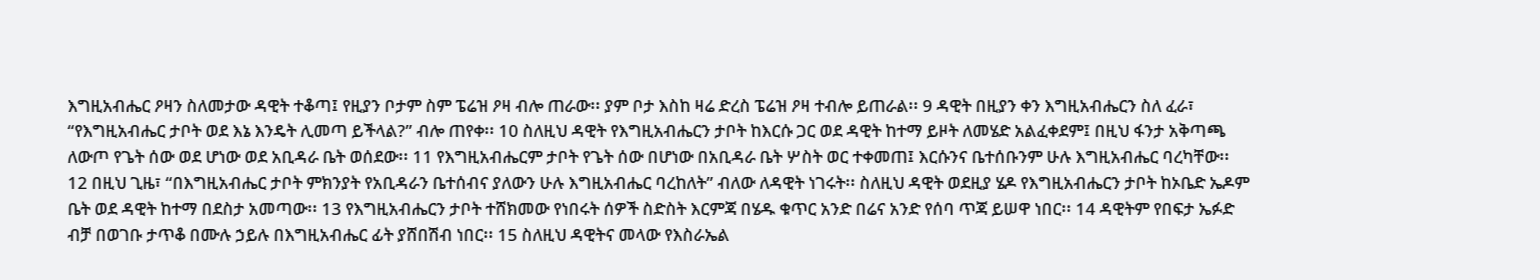እግዚአብሔር ዖዛን ስለመታው ዳዊት ተቆጣ፤ የዚያን ቦታም ስም ፔሬዝ ዖዛ ብሎ ጠራው፡፡ ያም ቦታ እስከ ዛሬ ድረስ ፔሬዝ ዖዛ ተብሎ ይጠራል፡፡ 9 ዳዊት በዚያን ቀን እግዚአብሔርን ስለ ፈራ፣ “የእግዚአብሔር ታቦት ወደ እኔ እንዴት ሊመጣ ይችላል?” ብሎ ጠየቀ፡፡ 10 ስለዚህ ዳዊት የእግዚአብሔርን ታቦት ከእርሱ ጋር ወደ ዳዊት ከተማ ይዞት ለመሄድ አልፈቀደም፤ በዚህ ፋንታ አቅጣጫ ለውጦ የጌት ሰው ወደ ሆነው ወደ አቢዳራ ቤት ወሰደው፡፡ 11 የእግዚአብሔርም ታቦት የጌት ሰው በሆነው በአቢዳራ ቤት ሦስት ወር ተቀመጠ፤ እርሱንና ቤተሰቡንም ሁሉ እግዚአብሔር ባረካቸው፡፡ 12 በዚህ ጊዜ፣ “በእግዚአብሔር ታቦት ምክንያት የአቢዳራን ቤተሰብና ያለውን ሁሉ እግዚአብሔር ባረከለት” ብለው ለዳዊት ነገሩት፡፡ ስለዚህ ዳዊት ወደዚያ ሄዶ የእግዚአብሔርን ታቦት ከኦቤድ ኤዶም ቤት ወደ ዳዊት ከተማ በደስታ አመጣው፡፡ 13 የእግዚአብሔርን ታቦት ተሸክመው የነበሩት ሰዎች ስድስት እርምጃ በሄዱ ቁጥር አንድ በሬና አንድ የሰባ ጥጃ ይሠዋ ነበር፡፡ 14 ዳዊትም የበፍታ ኤፉድ ብቻ በወገቡ ታጥቆ በሙሉ ኃይሉ በእግዚአብሔር ፊት ያሸበሽብ ነበር፡፡ 15 ስለዚህ ዳዊትና መላው የእስራኤል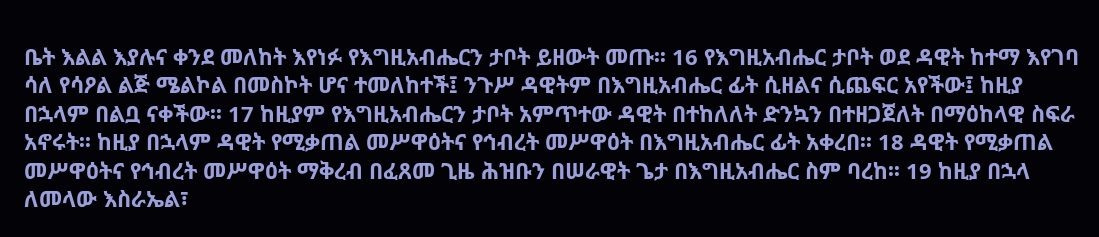ቤት እልል እያሉና ቀንደ መለከት እየነፉ የእግዚአብሔርን ታቦት ይዘውት መጡ፡፡ 16 የእግዚአብሔር ታቦት ወደ ዳዊት ከተማ እየገባ ሳለ የሳዖል ልጅ ሜልኮል በመስኮት ሆና ተመለከተች፤ ንጉሥ ዳዊትም በእግዚአብሔር ፊት ሲዘልና ሲጨፍር አየችው፤ ከዚያ በኋላም በልቧ ናቀችው፡፡ 17 ከዚያም የእግዚአብሔርን ታቦት አምጥተው ዳዊት በተከለለት ድንኳን በተዘጋጀለት በማዕከላዊ ስፍራ አኖሩት፡፡ ከዚያ በኋላም ዳዊት የሚቃጠል መሥዋዕትና የኅብረት መሥዋዕት በእግዚአብሔር ፊት አቀረበ፡፡ 18 ዳዊት የሚቃጠል መሥዋዕትና የኅብረት መሥዋዕት ማቅረብ በፈጸመ ጊዜ ሕዝቡን በሠራዊት ጌታ በእግዚአብሔር ስም ባረከ፡፡ 19 ከዚያ በኋላ ለመላው እስራኤል፣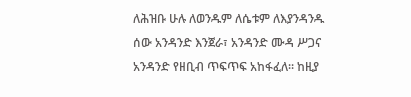ለሕዝቡ ሁሉ ለወንዱም ለሴቱም ለእያንዳንዱ ሰው አንዳንድ እንጀራ፣ አንዳንድ ሙዳ ሥጋና አንዳንድ የዘቢብ ጥፍጥፍ አከፋፈለ፡፡ ከዚያ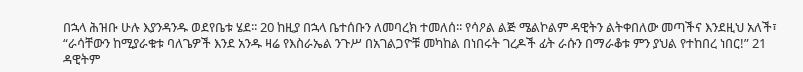በኋላ ሕዝቡ ሁሉ እያንዳንዱ ወደየቤቱ ሄደ፡፡ 20 ከዚያ በኋላ ቤተሰቡን ለመባረክ ተመለሰ፡፡ የሳዖል ልጅ ሜልኮልም ዳዊትን ልትቀበለው መጣችና እንደዚህ አለች፣ “ራሳቸውን ከሚያራቁቱ ባለጌዎች እንደ አንዱ ዛሬ የእስራኤል ንጉሥ በአገልጋዮቹ መካከል በነበሩት ገረዶች ፊት ራሱን በማራቆቱ ምን ያህል የተከበረ ነበር!” 21 ዳዊትም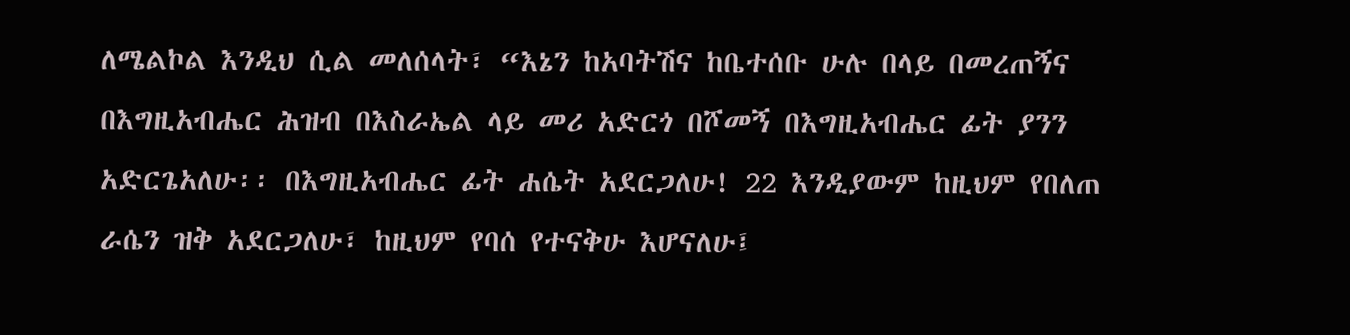ለሜልኮል እንዲህ ሲል መለሰላት፣ “እኔን ከአባትሽና ከቤተሰቡ ሁሉ በላይ በመረጠኝና በእግዚአብሔር ሕዝብ በእስራኤል ላይ መሪ አድርጎ በሾመኝ በእግዚአብሔር ፊት ያንን አድርጌአለሁ፡፡ በእግዚአብሔር ፊት ሐሴት አደርጋለሁ! 22 እንዲያውም ከዚህም የበለጠ ራሴን ዝቅ አደርጋለሁ፣ ከዚህም የባሰ የተናቅሁ እሆናለሁ፤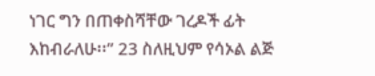ነገር ግን በጠቀስሻቸው ገረዶች ፊት እከብራለሁ፡፡” 23 ስለዚህም የሳኦል ልጅ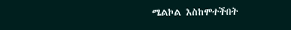ሜልኮል እስከሞተችበት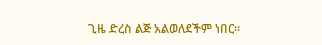ጊዜ ድረስ ልጅ አልወለደችም ነበር፡፡